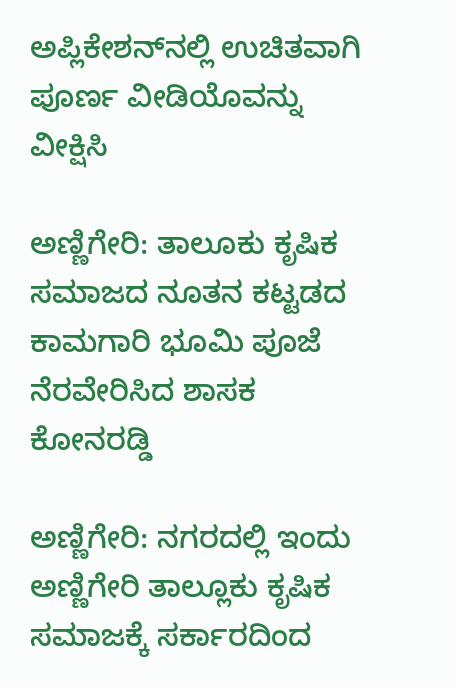ಅಪ್ಲಿಕೇಶನ್‌ನಲ್ಲಿ ಉಚಿತವಾಗಿ ಪೂರ್ಣ ವೀಡಿಯೊವನ್ನು ವೀಕ್ಷಿಸಿ

ಅಣ್ಣಿಗೇರಿ: ತಾಲೂಕು ಕೃಷಿಕ ಸಮಾಜದ ನೂತನ ಕಟ್ಟಡದ ಕಾಮಗಾರಿ ಭೂಮಿ ಪೂಜೆ ನೆರವೇರಿಸಿದ ಶಾಸಕ ಕೋನರಡ್ಡಿ

ಅಣ್ಣಿಗೇರಿ: ನಗರದಲ್ಲಿ ಇಂದು ಅಣ್ಣಿಗೇರಿ ತಾಲ್ಲೂಕು ಕೃಷಿಕ ಸಮಾಜಕ್ಕೆ ಸರ್ಕಾರದಿಂದ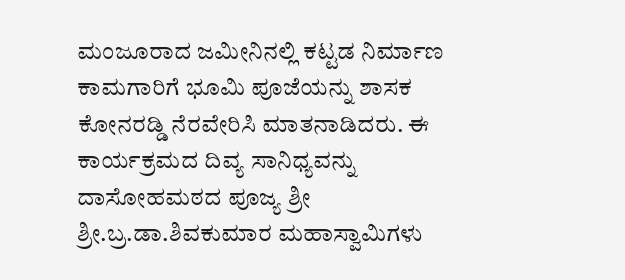ಮಂಜೂರಾದ ಜಮೀನಿನಲ್ಲಿ ಕಟ್ಟಡ ನಿರ್ಮಾಣ ಕಾಮಗಾರಿಗೆ ಭೂಮಿ ಪೂಜೆಯನ್ನು ಶಾಸಕ ಕೋನರಡ್ಡಿ ನೆರವೇರಿಸಿ ಮಾತನಾಡಿದರು. ಈ ಕಾರ್ಯಕ್ರಮದ ದಿವ್ಯ ಸಾನಿಧ್ಯವನ್ನು ದಾಸೋಹಮಠದ ಪೂಜ್ಯ ಶ್ರೀ ಶ್ರೀ.ಬ್ರ.ಡಾ.ಶಿವಕುಮಾರ ಮಹಾಸ್ವಾಮಿಗಳು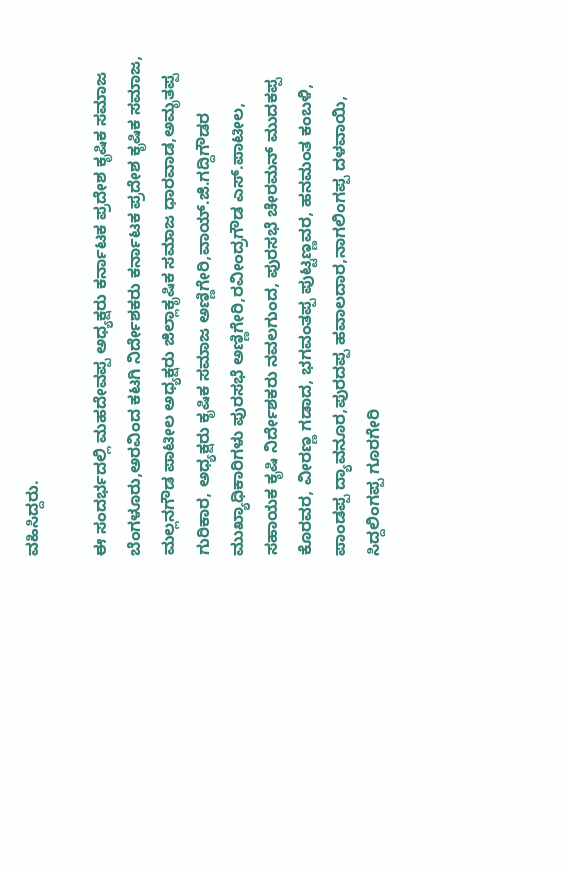ವಹಿಸಿದ್ದರು.

ಈ ಸಂದರ್ಭದಲ್ಲಿ ಮಹದೇವಪ್ಪ ಅಧ್ಯಕ್ಷರು ಕರ್ನಾಟಕ ಪ್ರದೇಶ ಕೃಷಿಕ ಸಮಾಜ ಬೆಂಗಳೂರು,ಅರವಿಂದ ಕಟಗಿ ನಿರ್ದೇಶಕರು ಕರ್ನಾಟಕ ಪ್ರದೇಶ ಕೃಷಿಕ ಸಮಾಜ, ಮಲ್ಲನಗೌಡ ಪಾಟೀಲ ಅಧ್ಯಕ್ಷರು ಜಿಲ್ಲಾಕೃಷಿಕ ಸಮಾಜ ಧಾರವಾಡ,ಅಮೃತಪ್ಪ ಗುರಿಕಾರ, ಅಧ್ಯಕ್ಷರು ಕೃಷಿಕ ಸಮಾಜ ಅಣ್ಣಿಗೇರಿ,ವಾಯ್.ಜಿ.ಗದ್ದಿಗೌಡರ ಮುಖ್ಯಾಧಿಕಾರಿಗಳು ಪುರಸಭೆ ಅಣ್ಣಿಗೇರಿ,ರವೀಂದ್ರಗೌಡ ಎಸ್.ಪಾಟೀಲ, ಸಹಾಯಕ ಕೃಷಿ ನಿರ್ದೇಶಕರು ನವಲಗುಂದ, ಪುರಸಭೆ ಚೇರಮನ್ ಮುದಕಪ್ಪ ಕೊರವರ, ವೀರಣ್ಣ ಗಡಾದ, ಭಗವಂತಪ್ಪ ಪುಟ್ಟಣ್ಣವರ, ಹನಮಂತ ಕಂಬಳಿ, ಪಾಂಡಪ್ಪ ದ್ಯಾವನೂರ,ಪುರದಪ್ಪ ಹವಾಲದಾರ,ನಾಗಲಿಂಗಪ್ಪ ದಳವಾಯಿ, ಸಿದ್ದಲಿಂಗಪ್ಪ ಗೂರಗೇರಿ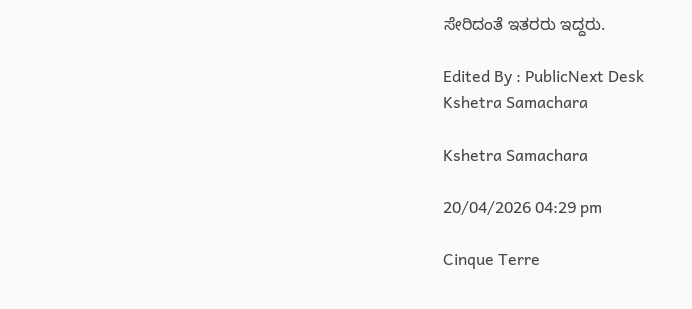ಸೇರಿದಂತೆ ಇತರರು ಇದ್ದರು.

Edited By : PublicNext Desk
Kshetra Samachara

Kshetra Samachara

20/04/2026 04:29 pm

Cinque Terre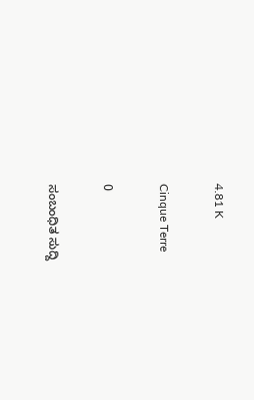4.81 K

Cinque Terre

0

ಸಂಬಂಧಿತ ಸುದ್ದಿ